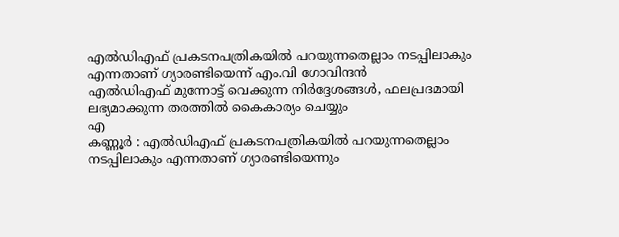എൽഡിഎഫ് പ്രകടനപത്രികയിൽ പറയുന്നതെല്ലാം നടപ്പിലാകും എന്നതാണ് ഗ്യാരണ്ടിയെന്ന് എം.വി ഗോവിന്ദൻ
എൽഡിഎഫ് മുന്നോട്ട് വെക്കുന്ന നിർദ്ദേശങ്ങൾ, ഫലപ്രദമായി ലഭ്യമാക്കുന്ന തരത്തിൽ കൈകാര്യം ചെയ്യും
എ
കണ്ണൂർ : എൽഡിഎഫ് പ്രകടനപത്രികയിൽ പറയുന്നതെല്ലാം നടപ്പിലാകും എന്നതാണ് ഗ്യാരണ്ടിയെന്നും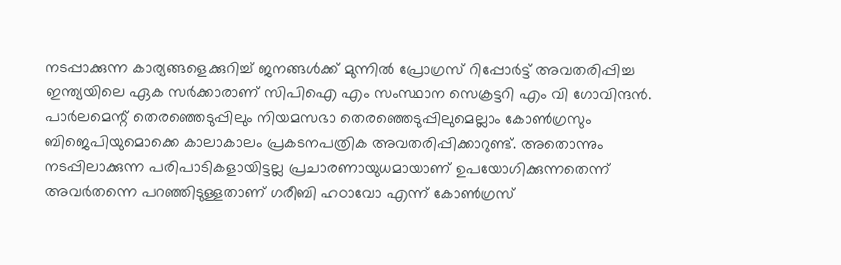നടപ്പാക്കുന്ന കാര്യങ്ങളെക്കുറിച്ച് ജനങ്ങൾക്ക് മുന്നിൽ പ്രോഗ്രസ് റിപ്പോർട്ട് അവതരിപ്പിച്ച ഇന്ത്യയിലെ ഏക സർക്കാരാണ് സിപിഐ എം സംസ്ഥാന സെക്രട്ടറി എം വി ഗോവിന്ദൻ. പാർലമെന്റ് തെരഞ്ഞെടുപ്പിലും നിയമസഭാ തെരഞ്ഞെടുപ്പിലുമെല്ലാം കോൺഗ്രസും ബിജെപിയുമൊക്കെ കാലാകാലം പ്രകടനപത്രിക അവതരിപ്പിക്കാറുണ്ട്. അതൊന്നും നടപ്പിലാക്കുന്ന പരിപാടികളായിട്ടല്ല പ്രചാരണായുധമായാണ് ഉപയോഗിക്കുന്നതെന്ന് അവർതന്നെ പറഞ്ഞിടുള്ളതാണ് ഗരീബി ഹഠാവോ എന്ന് കോൺഗ്രസ്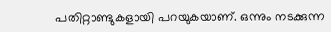പതിറ്റാണ്ടുകളായി പറയുകയാണ്. ഒന്നും നടക്കുന്ന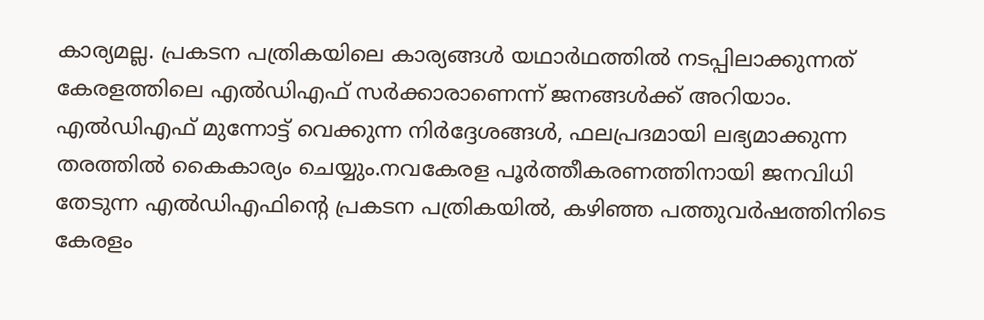കാര്യമല്ല. പ്രകടന പത്രികയിലെ കാര്യങ്ങൾ യഥാർഥത്തിൽ നടപ്പിലാക്കുന്നത് കേരളത്തിലെ എൽഡിഎഫ് സർക്കാരാണെന്ന് ജനങ്ങൾക്ക് അറിയാം. എൽഡിഎഫ് മുന്നോട്ട് വെക്കുന്ന നിർദ്ദേശങ്ങൾ, ഫലപ്രദമായി ലഭ്യമാക്കുന്ന തരത്തിൽ കൈകാര്യം ചെയ്യും.നവകേരള പൂർത്തീകരണത്തിനായി ജനവിധി തേടുന്ന എൽഡിഎഫിന്റെ പ്രകടന പത്രികയിൽ, കഴിഞ്ഞ പത്തുവർഷത്തിനിടെ കേരളം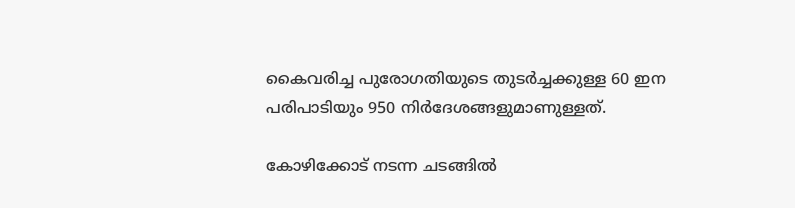കൈവരിച്ച പുരോഗതിയുടെ തുടർച്ചക്കുള്ള 60 ഇന പരിപാടിയും 950 നിർദേശങ്ങളുമാണുള്ളത്.

കോഴിക്കോട് നടന്ന ചടങ്ങിൽ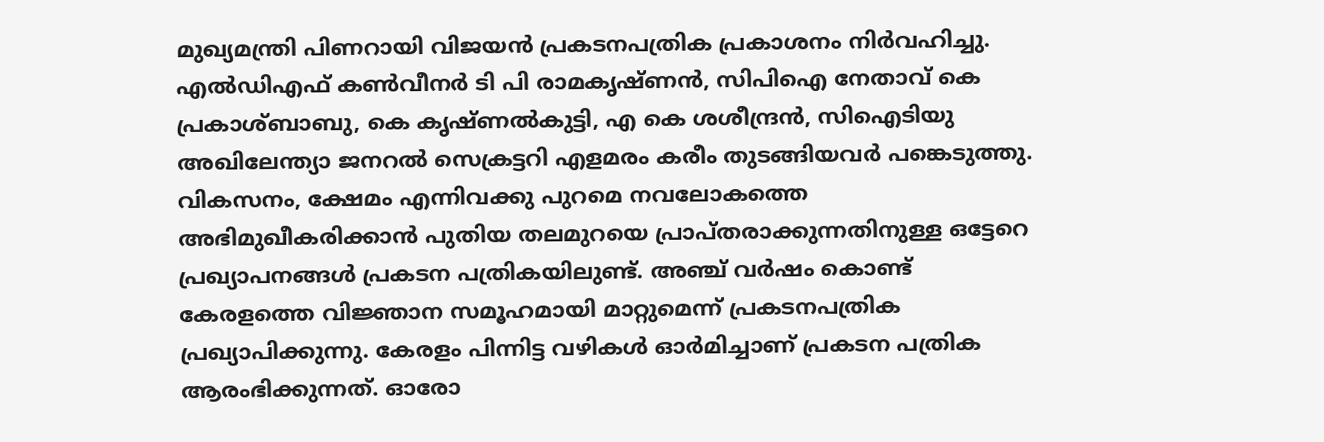മുഖ്യമന്ത്രി പിണറായി വിജയൻ പ്രകടനപത്രിക പ്രകാശനം നിർവഹിച്ചു. എൽഡിഎഫ് കൺവീനർ ടി പി രാമകൃഷ്ണൻ, സിപിഐ നേതാവ് കെ പ്രകാശ്ബാബു, കെ കൃഷ്ണൽകുട്ടി, എ കെ ശശീന്ദ്രൻ, സിഐടിയു അഖിലേന്ത്യാ ജനറൽ സെക്രട്ടറി എളമരം കരീം തുടങ്ങിയവർ പങ്കെടുത്തു. വികസനം, ക്ഷേമം എന്നിവക്കു പുറമെ നവലോകത്തെ അഭിമുഖീകരിക്കാൻ പുതിയ തലമുറയെ പ്രാപ്തരാക്കുന്നതിനുള്ള ഒട്ടേറെ പ്രഖ്യാപനങ്ങൾ പ്രകടന പത്രികയിലുണ്ട്. അഞ്ച് വർഷം കൊണ്ട് കേരളത്തെ വിജ്ഞാന സമൂഹമായി മാറ്റുമെന്ന് പ്രകടനപത്രിക പ്രഖ്യാപിക്കുന്നു. കേരളം പിന്നിട്ട വഴികൾ ഓർമിച്ചാണ് പ്രകടന പത്രിക ആരംഭിക്കുന്നത്. ഓരോ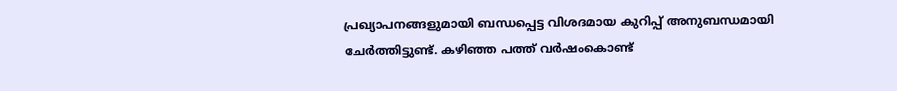പ്രഖ്യാപനങ്ങളുമായി ബന്ധപ്പെട്ട വിശദമായ കുറിപ്പ് അനുബന്ധമായി ചേർത്തിട്ടുണ്ട്. കഴിഞ്ഞ പത്ത് വർഷംകൊണ്ട്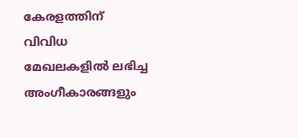കേരളത്തിന് വിവിധ മേഖലകളിൽ ലഭിച്ച അംഗീകാരങ്ങളും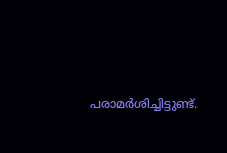പരാമർശിച്ചിട്ടുണ്ട്.